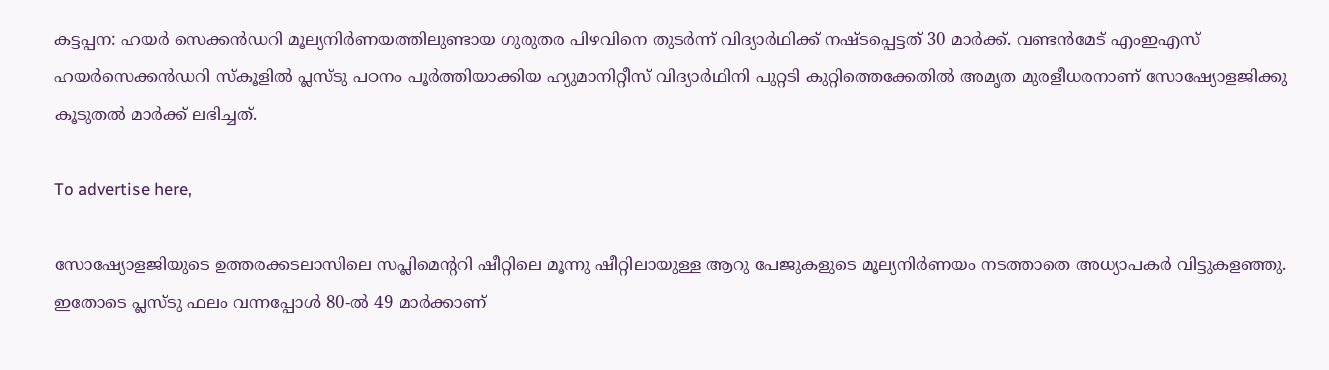കട്ടപ്പന: ഹയർ സെക്കൻഡറി മൂല്യനിർണയത്തിലുണ്ടായ ഗുരുതര പിഴവിനെ തുടർന്ന് വിദ്യാർഥിക്ക് നഷ്ടപ്പെട്ടത് 30 മാർക്ക്. വണ്ടൻമേട് എംഇഎസ് ഹയർസെക്കൻഡറി സ്‌കൂളിൽ പ്ലസ്ടു പഠനം പൂർത്തിയാക്കിയ ഹ്യുമാനിറ്റീസ് വിദ്യാർഥിനി പുറ്റടി കുറ്റിത്തെക്കേതിൽ അമൃത മുരളീധരനാണ് സോഷ്യോളജിക്കു കൂടുതൽ മാർക്ക് ലഭിച്ചത്.

To advertise here,

സോഷ്യോളജിയുടെ ഉത്തരക്കടലാസിലെ സപ്ലിമെന്ററി ഷീറ്റിലെ മൂന്നു ഷീറ്റിലായുള്ള ആറു പേജുകളുടെ മൂല്യനിർണയം നടത്താതെ അധ്യാപകർ വിട്ടുകളഞ്ഞു. ഇതോടെ പ്ലസ്ടു ഫലം വന്നപ്പോൾ 80-ൽ 49 മാർക്കാണ്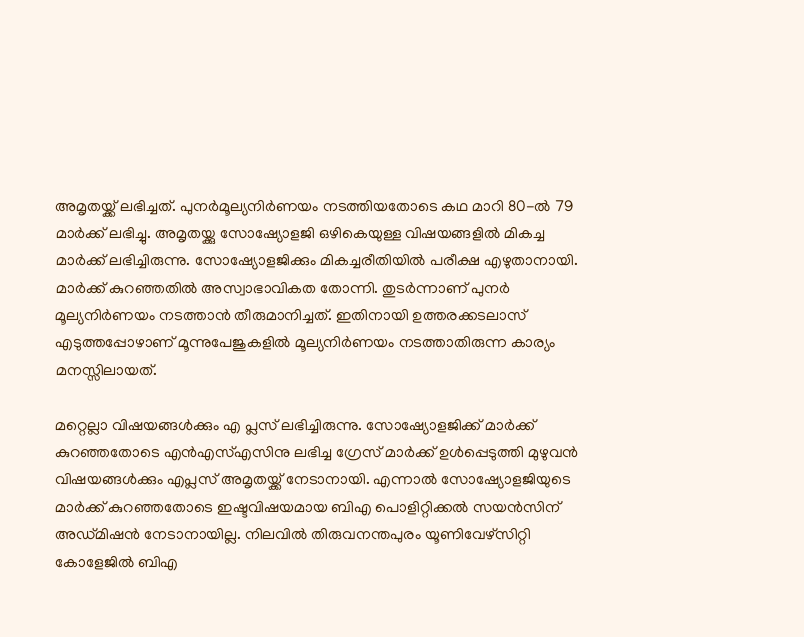അമൃതയ്ക്ക് ലഭിച്ചത്. പുനർമൂല്യനിർണയം നടത്തിയതോടെ കഥ മാറി 80-ൽ 79 മാർക്ക് ലഭിച്ചു. അമൃതയ്ക്കു സോഷ്യോളജി ഒഴികെയുള്ള വിഷയങ്ങളിൽ മികച്ച മാർക്ക് ലഭിച്ചിരുന്നു. സോഷ്യോളജിക്കും മികച്ചരീതിയിൽ പരീക്ഷ എഴുതാനായി. മാർക്ക് കുറഞ്ഞതിൽ അസ്വാഭാവികത തോന്നി. തുടർന്നാണ് പുനർ മൂല്യനിർണയം നടത്താൻ തീരുമാനിച്ചത്. ഇതിനായി ഉത്തരക്കടലാസ് എടുത്തപ്പോഴാണ് മൂന്നുപേജുകളിൽ മൂല്യനിർണയം നടത്താതിരുന്ന കാര്യം മനസ്സിലായത്.

മറ്റെല്ലാ വിഷയങ്ങൾക്കും എ പ്ലസ് ലഭിച്ചിരുന്നു. സോഷ്യോളജിക്ക് മാർക്ക് കുറഞ്ഞതോടെ എൻഎസ്എസിനു ലഭിച്ച ഗ്രേസ് മാർക്ക് ഉൾപ്പെടുത്തി മുഴുവൻ വിഷയങ്ങൾക്കും എപ്ലസ് അമൃതയ്ക്ക് നേടാനായി. എന്നാൽ സോഷ്യോളജിയുടെ മാർക്ക് കുറഞ്ഞതോടെ ഇഷ്ടവിഷയമായ ബിഎ പൊളിറ്റിക്കൽ സയൻസിന് അഡ്മിഷൻ നേടാനായില്ല. നിലവിൽ തിരുവനന്തപുരം യൂണിവേഴ്സിറ്റി കോളേജിൽ ബിഎ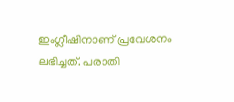ഇംഗ്ലീഷിനാണ് പ്രവേശനം ലഭിച്ചത്. പരാതി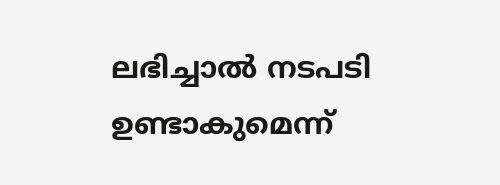ലഭിച്ചാൽ നടപടി ഉണ്ടാകുമെന്ന്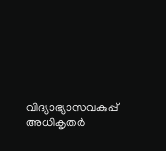വിദ്യാഭ്യാസവകുപ്പ് അധികൃതർ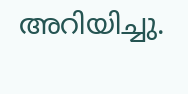അറിയിച്ചു.